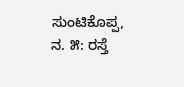ಸುಂಟಿಕೊಪ್ಪ, ನ. ೫: ರಸ್ತೆ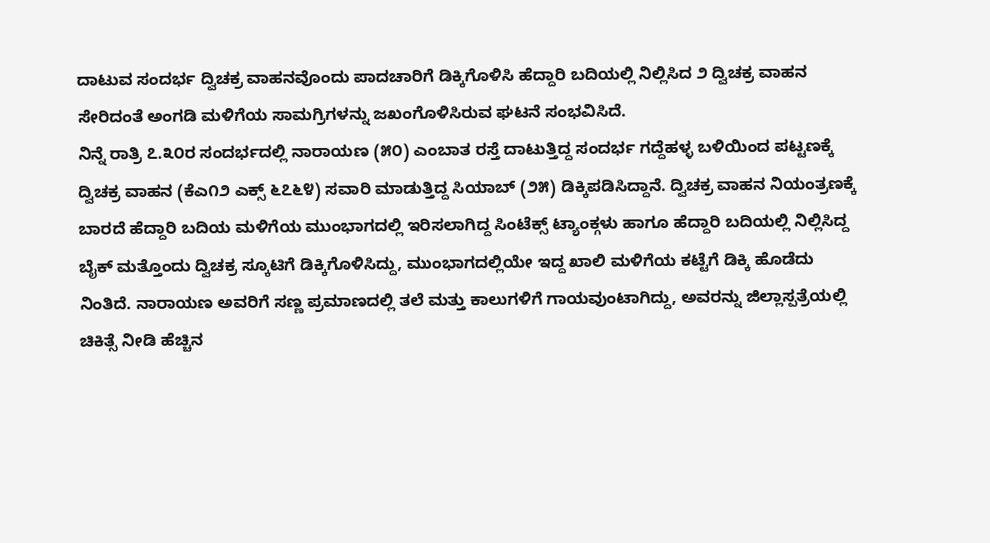ದಾಟುವ ಸಂದರ್ಭ ದ್ವಿಚಕ್ರ ವಾಹನವೊಂದು ಪಾದಚಾರಿಗೆ ಡಿಕ್ಕಿಗೊಳಿಸಿ ಹೆದ್ದಾರಿ ಬದಿಯಲ್ಲಿ ನಿಲ್ಲಿಸಿದ ೨ ದ್ವಿಚಕ್ರ ವಾಹನ ಸೇರಿದಂತೆ ಅಂಗಡಿ ಮಳಿಗೆಯ ಸಾಮಗ್ರಿಗಳನ್ನು ಜಖಂಗೊಳಿಸಿರುವ ಘಟನೆ ಸಂಭವಿಸಿದೆ.
ನಿನ್ನೆ ರಾತ್ರಿ ೭.೩೦ರ ಸಂದರ್ಭದಲ್ಲಿ ನಾರಾಯಣ (೫೦) ಎಂಬಾತ ರಸ್ತೆ ದಾಟುತ್ತಿದ್ದ ಸಂದರ್ಭ ಗದ್ದೆಹಳ್ಳ ಬಳಿಯಿಂದ ಪಟ್ಟಣಕ್ಕೆ ದ್ವಿಚಕ್ರ ವಾಹನ (ಕೆಎ೧೨ ಎಕ್ಸ್ ೬೭೬೪) ಸವಾರಿ ಮಾಡುತ್ತಿದ್ದ ಸಿಯಾಬ್ (೨೫) ಡಿಕ್ಕಿಪಡಿಸಿದ್ದಾನೆ. ದ್ವಿಚಕ್ರ ವಾಹನ ನಿಯಂತ್ರಣಕ್ಕೆ ಬಾರದೆ ಹೆದ್ದಾರಿ ಬದಿಯ ಮಳಿಗೆಯ ಮುಂಭಾಗದಲ್ಲಿ ಇರಿಸಲಾಗಿದ್ದ ಸಿಂಟೆಕ್ಸ್ ಟ್ಯಾಂಕ್ಗಳು ಹಾಗೂ ಹೆದ್ದಾರಿ ಬದಿಯಲ್ಲಿ ನಿಲ್ಲಿಸಿದ್ದ ಬೈಕ್ ಮತ್ತೊಂದು ದ್ವಿಚಕ್ರ ಸ್ಕೂಟಿಗೆ ಡಿಕ್ಕಿಗೊಳಿಸಿದ್ದು, ಮುಂಭಾಗದಲ್ಲಿಯೇ ಇದ್ದ ಖಾಲಿ ಮಳಿಗೆಯ ಕಟ್ಟೆಗೆ ಡಿಕ್ಕಿ ಹೊಡೆದು ನಿಂತಿದೆ. ನಾರಾಯಣ ಅವರಿಗೆ ಸಣ್ಣ ಪ್ರಮಾಣದಲ್ಲಿ ತಲೆ ಮತ್ತು ಕಾಲುಗಳಿಗೆ ಗಾಯವುಂಟಾಗಿದ್ದು, ಅವರನ್ನು ಜಿಲ್ಲಾಸ್ಪತ್ರೆಯಲ್ಲಿ ಚಿಕಿತ್ಸೆ ನೀಡಿ ಹೆಚ್ಚಿನ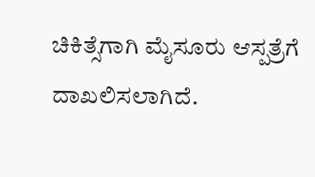ಚಿಕಿತ್ಸೆಗಾಗಿ ಮೈಸೂರು ಆಸ್ಪತ್ರೆಗೆ ದಾಖಲಿಸಲಾಗಿದೆ.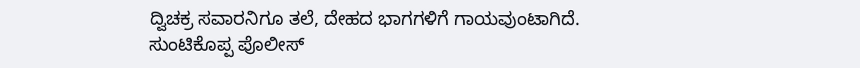ದ್ವಿಚಕ್ರ ಸವಾರನಿಗೂ ತಲೆ, ದೇಹದ ಭಾಗಗಳಿಗೆ ಗಾಯವುಂಟಾಗಿದೆ.
ಸುಂಟಿಕೊಪ್ಪ ಪೊಲೀಸ್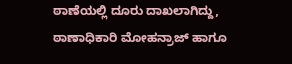ಠಾಣೆಯಲ್ಲಿ ದೂರು ದಾಖಲಾಗಿದ್ದು, ಠಾಣಾಧಿಕಾರಿ ಮೋಹನ್ರಾಜ್ ಹಾಗೂ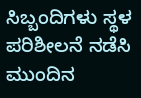ಸಿಬ್ಬಂದಿಗಳು ಸ್ಥಳ ಪರಿಶೀಲನೆ ನಡೆಸಿ ಮುಂದಿನ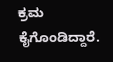ಕ್ರಮ ಕೈಗೊಂಡಿದ್ದಾರೆ.